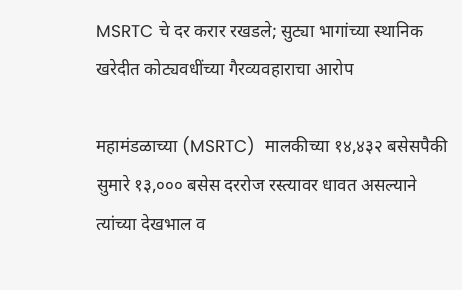MSRTC चे दर करार रखडले; सुट्या भागांच्या स्थानिक खरेदीत कोट्यवधींच्या गैरव्यवहाराचा आरोप

महामंडळाच्या (MSRTC)  मालकीच्या १४,४३२ बसेसपैकी सुमारे १३,००० बसेस दररोज रस्त्यावर धावत असल्याने त्यांच्या देखभाल व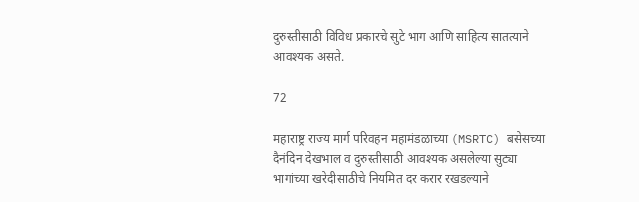दुरुस्तीसाठी विविध प्रकारचे सुटे भाग आणि साहित्य सातत्याने आवश्यक असते.

72

महाराष्ट्र राज्य मार्ग परिवहन महामंडळाच्या (MSRTC) बसेसच्या दैनंदिन देखभाल व दुरुस्तीसाठी आवश्यक असलेल्या सुट्या भागांच्या खरेदीसाठीचे नियमित दर करार रखडल्याने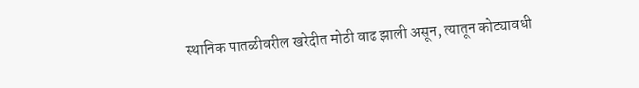स्थानिक पातळीवरील खरेदीत मोठी वाढ झाली असून, त्यातून कोट्यावधी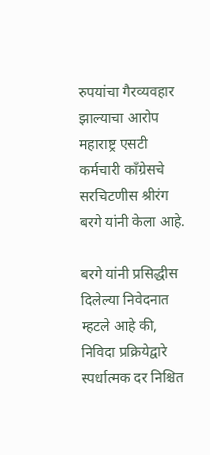रुपयांचा गैरव्यवहार झाल्याचा आरोप महाराष्ट्र एसटी कर्मचारी काँग्रेसचे सरचिटणीस श्रीरंग बरगे यांनी केला आहे.

बरगे यांनी प्रसिद्धीस दिलेल्या निवेदनात म्हटले आहे की, निविदा प्रक्रियेद्वारे स्पर्धात्मक दर निश्चित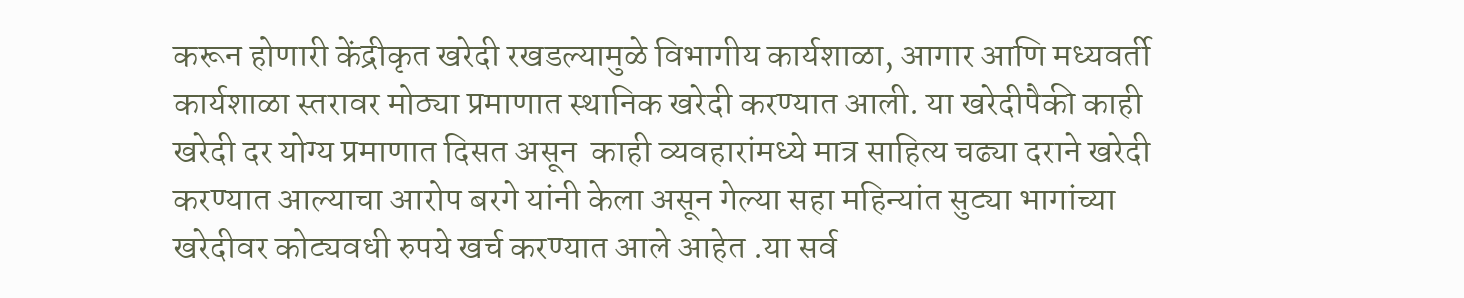करून होणारी केंद्रीकृत खरेदी रखडल्यामुळे विभागीय कार्यशाळा, आगार आणि मध्यवर्ती कार्यशाळा स्तरावर मोठ्या प्रमाणात स्थानिक खरेदी करण्यात आली. या खरेदीपैकी काही खरेदी दर योग्य प्रमाणात दिसत असून  काही व्यवहारांमध्ये मात्र साहित्य चढ्या दराने खरेदी करण्यात आल्याचा आरोप बरगे यांनी केला असून गेल्या सहा महिन्यांत सुट्या भागांच्या खरेदीवर कोट्यवधी रुपये खर्च करण्यात आले आहेत .या सर्व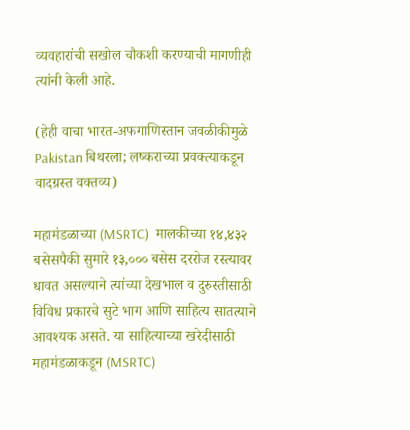व्यवहारांची सखोल चौकशी करण्याची मागणीही त्यांनी केली आहे.

(हेही वाचा भारत-अफगाणिस्तान जवळीकीमुळे Pakistan बिथरला; लष्कराच्या प्रवक्त्याकडून वादग्रस्त वक्तव्य)

महामंडळाच्या (MSRTC)  मालकीच्या १४,४३२ बसेसपैकी सुमारे १३,००० बसेस दररोज रस्त्यावर धावत असल्याने त्यांच्या देखभाल व दुरुस्तीसाठी विविध प्रकारचे सुटे भाग आणि साहित्य सातत्याने आवश्यक असते. या साहित्याच्या खरेदीसाठी महामंडळाकडून (MSRTC)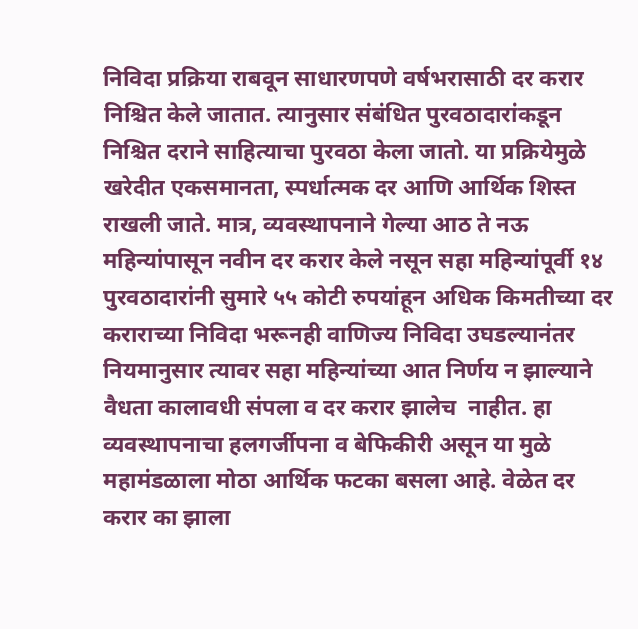निविदा प्रक्रिया राबवून साधारणपणे वर्षभरासाठी दर करार निश्चित केले जातात. त्यानुसार संबंधित पुरवठादारांकडून निश्चित दराने साहित्याचा पुरवठा केला जातो. या प्रक्रियेमुळे खरेदीत एकसमानता, स्पर्धात्मक दर आणि आर्थिक शिस्त राखली जाते. मात्र, व्यवस्थापनाने गेल्या आठ ते नऊ महिन्यांपासून नवीन दर करार केले नसून सहा महिन्यांपूर्वी १४ पुरवठादारांनी सुमारे ५५ कोटी रुपयांहून अधिक किमतीच्या दर कराराच्या निविदा भरूनही वाणिज्य निविदा उघडल्यानंतर नियमानुसार त्यावर सहा महिन्यांच्या आत निर्णय न झाल्याने वैधता कालावधी संपला व दर करार झालेच  नाहीत. हा व्यवस्थापनाचा हलगर्जीपना व बेफिकीरी असून या मुळे महामंडळाला मोठा आर्थिक फटका बसला आहे. वेळेत दर करार का झाला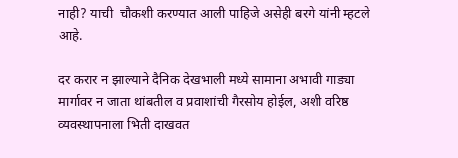नाही? याची  चौकशी करण्यात आली पाहिजे असेही बरगे यांनी म्हटले आहे.

दर करार न झाल्याने दैनिक देखभाली मध्ये सामाना अभावी गाड्या मार्गावर न जाता थांबतील व प्रवाशांची गैरसोय होईल, अशी वरिष्ठ व्यवस्थापनाला भिती दाखवत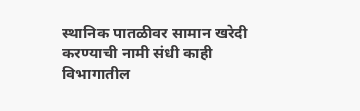स्थानिक पातळीवर सामान खरेदी करण्याची नामी संधी काही विभागातील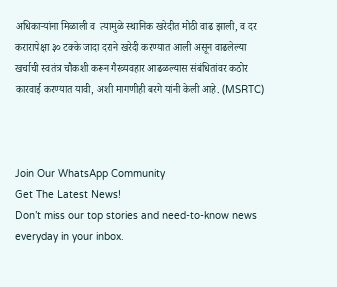अधिकाऱ्यांना मिळाली व  त्यामुळे स्थानिक खरेदीत मोठी वाढ झाली, व दर करारापेक्षा ३० टक्के जादा दराने खरेदी करण्यात आली असून वाढलेल्या खर्चाची स्वतंत्र चौकशी करून गैरव्यवहार आढळल्यास संबंधितांवर कठोर कारवाई करण्यात यावी, अशी मागणीही बरगे यांनी केली आहे. (MSRTC)



Join Our WhatsApp Community
Get The Latest News!
Don’t miss our top stories and need-to-know news everyday in your inbox.